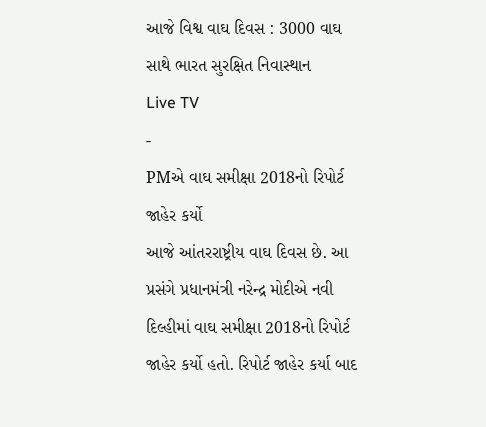આજે વિશ્વ વાઘ દિવસ : 3000 વાઘ સાથે ભારત સુરક્ષિત નિવાસ્થાન
Live TV
-
PMએ વાઘ સમીક્ષા 2018નો રિપોર્ટ જાહેર કર્યો
આજે આંતરરાષ્ટ્રીય વાઘ દિવસ છે. આ પ્રસંગે પ્રધાનમંત્રી નરેન્દ્ર મોદીએ નવી દિલ્હીમાં વાઘ સમીક્ષા 2018નો રિપોર્ટ જાહેર કર્યો હતો. રિપોર્ટ જાહેર કર્યા બાદ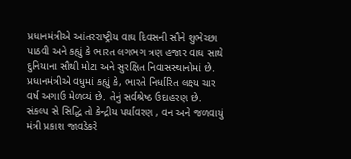પ્રધાનમંત્રીએ આંતરરાષ્ટ્રીય વાઘ દિવસની સૌને શુભેચ્છા પાઠવી અને કહ્યું કે ભારત લગભગ ત્રણ હજાર વાઘ સાથે દુનિયાના સૌથી મોટા અને સુરક્ષિત નિવાસસ્થાનોમાં છે. પ્રધાનમંત્રીએ વધુમાં કહ્યું કે, ભારતે નિર્ધારિત લક્ષ્ય ચાર વર્ષ અગાઉ મેળવ્યં છે. તેનું સર્વશ્રેષ્ઠ ઉદાહરણ છે. સંકલ્પ સે સિદ્ધિ તો કેન્દ્રીય પર્યાવરણ , વન અને જળવાયું મંત્રી પ્રકાશ જાવડેકરે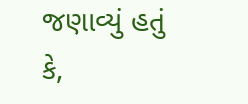જણાવ્યું હતું કે,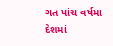ગત પાંચ વર્ષમા દેશમાં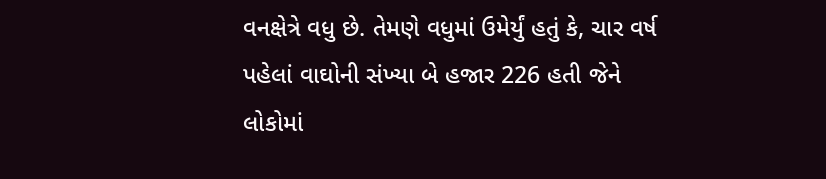વનક્ષેત્રે વધુ છે. તેમણે વધુમાં ઉમેર્યું હતું કે, ચાર વર્ષ પહેલાં વાઘોની સંખ્યા બે હજાર 226 હતી જેને લોકોમાં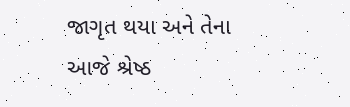જાગૃત થયા અને તેના આજે શ્રેષ્ઠ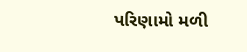પરિણામો મળી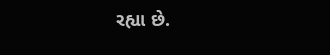રહ્યા છે.